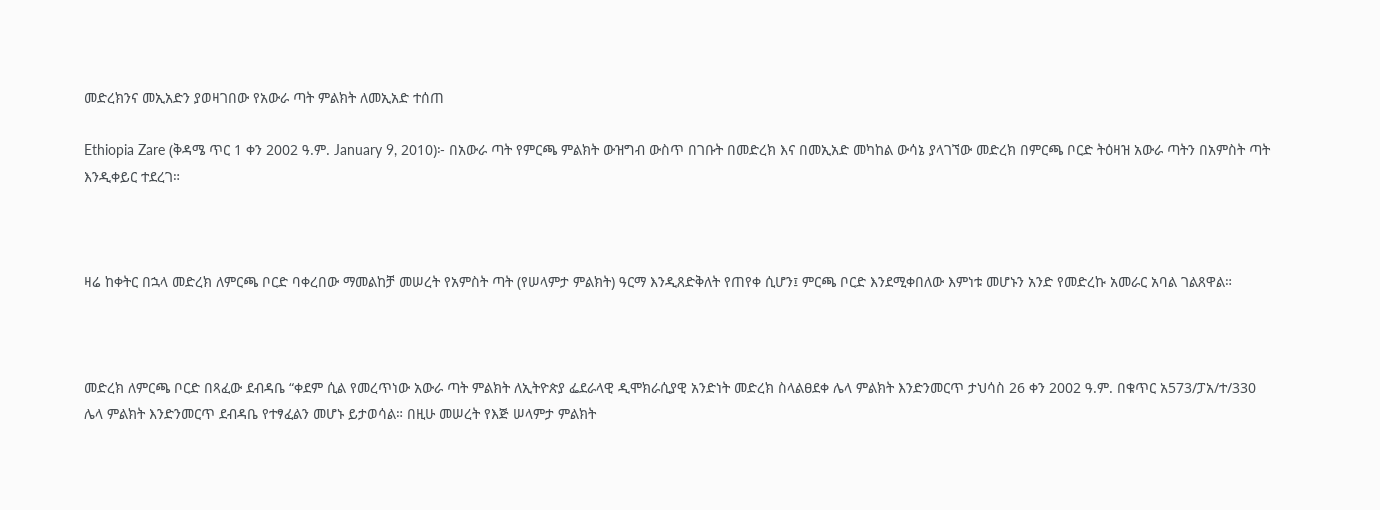መድረክንና መኢአድን ያወዛገበው የአውራ ጣት ምልክት ለመኢአድ ተሰጠ

Ethiopia Zare (ቅዳሜ ጥር 1 ቀን 2002 ዓ.ም. January 9, 2010)፦ በአውራ ጣት የምርጫ ምልክት ውዝግብ ውስጥ በገቡት በመድረክ እና በመኢአድ መካከል ውሳኔ ያላገኘው መድረክ በምርጫ ቦርድ ትዕዛዝ አውራ ጣትን በአምስት ጣት እንዲቀይር ተደረገ።



ዛሬ ከቀትር በኋላ መድረክ ለምርጫ ቦርድ ባቀረበው ማመልከቻ መሠረት የአምስት ጣት (የሠላምታ ምልክት) ዓርማ እንዲጸድቅለት የጠየቀ ሲሆን፤ ምርጫ ቦርድ እንደሚቀበለው እምነቱ መሆኑን አንድ የመድረኩ አመራር አባል ገልጸዋል።



መድረክ ለምርጫ ቦርድ በጻፈው ደብዳቤ “ቀደም ሲል የመረጥነው አውራ ጣት ምልክት ለኢትዮጵያ ፌደራላዊ ዲሞክራሲያዊ አንድነት መድረክ ስላልፀደቀ ሌላ ምልክት እንድንመርጥ ታህሳስ 26 ቀን 2002 ዓ.ም. በቁጥር አ573/ፓአ/ተ/330 ሌላ ምልክት እንድንመርጥ ደብዳቤ የተፃፈልን መሆኑ ይታወሳል። በዚሁ መሠረት የእጅ ሠላምታ ምልክት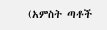(አምስት ጣቶች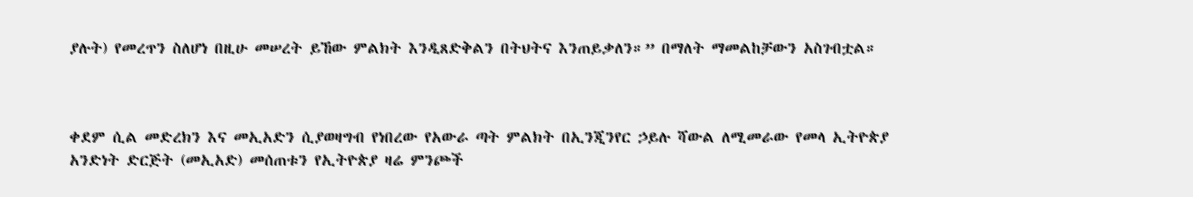ያሉት) የመረጥን ስለሆነ በዚሁ መሠረት ይኸው ምልክት እንዲጸድቅልን በትህትና እንጠይቃለን።” በማለት ማመልከቻውን አስገብቷል።



ቀደም ሲል መድረክን እና መኢአድን ሲያወዛግብ የነበረው የአውራ ጣት ምልክት በኢንጂንየር ኃይሉ ሻውል ለሚመራው የመላ ኢትዮጵያ አንድነት ድርጅት (መኢአድ) መሰጠቱን የኢትዮጵያ ዛሬ ምንጮች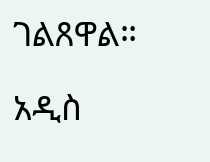ገልጸዋል።

አዲስ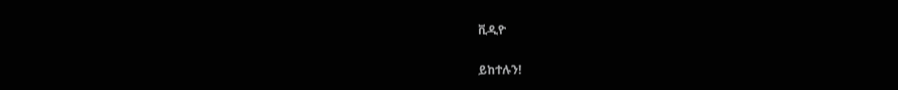ቪዲዮ

ይከተሉን!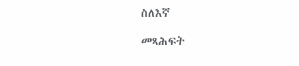ስለእኛ

መጻሕፍት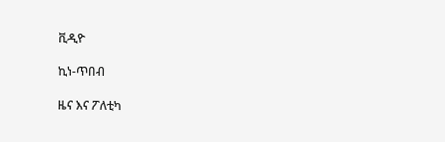ቪዲዮ

ኪነ-ጥበብ

ዜና እና ፖለቲካ